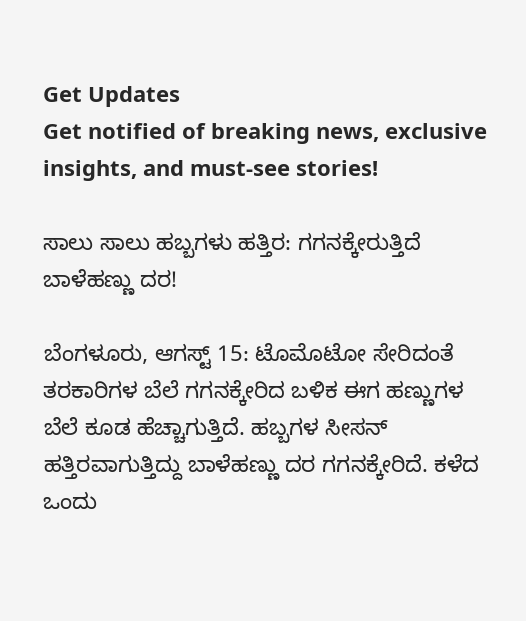Get Updates
Get notified of breaking news, exclusive insights, and must-see stories!

ಸಾಲು ಸಾಲು ಹಬ್ಬಗಳು ಹತ್ತಿರ: ಗಗನಕ್ಕೇರುತ್ತಿದೆ ಬಾಳೆಹಣ್ಣು ದರ!

ಬೆಂಗಳೂರು, ಆಗಸ್ಟ್ 15: ಟೊಮೊಟೋ ಸೇರಿದಂತೆ ತರಕಾರಿಗಳ ಬೆಲೆ ಗಗನಕ್ಕೇರಿದ ಬಳಿಕ ಈಗ ಹಣ್ಣುಗಳ ಬೆಲೆ ಕೂಡ ಹೆಚ್ಚಾಗುತ್ತಿದೆ. ಹಬ್ಬಗಳ ಸೀಸನ್ ಹತ್ತಿರವಾಗುತ್ತಿದ್ದು ಬಾಳೆಹಣ್ಣು ದರ ಗಗನಕ್ಕೇರಿದೆ. ಕಳೆದ ಒಂದು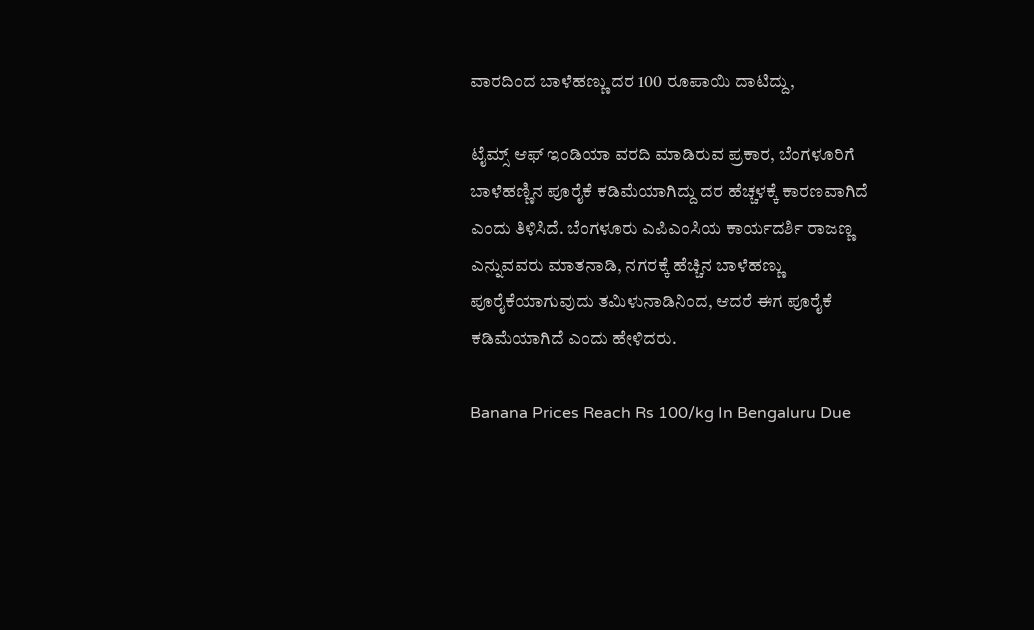ವಾರದಿಂದ ಬಾಳೆಹಣ್ಣು ದರ 100 ರೂಪಾಯಿ ದಾಟಿದ್ದು,

ಟೈಮ್ಸ್ ಆಫ್ ಇಂಡಿಯಾ ವರದಿ ಮಾಡಿರುವ ಪ್ರಕಾರ, ಬೆಂಗಳೂರಿಗೆ ಬಾಳೆಹಣ್ಣಿನ ಪೂರೈಕೆ ಕಡಿಮೆಯಾಗಿದ್ದು ದರ ಹೆಚ್ಚಳಕ್ಕೆ ಕಾರಣವಾಗಿದೆ ಎಂದು ತಿಳಿಸಿದೆ. ಬೆಂಗಳೂರು ಎಪಿಎಂಸಿಯ ಕಾರ್ಯದರ್ಶಿ ರಾಜಣ್ಣ ಎನ್ನುವವರು ಮಾತನಾಡಿ, ನಗರಕ್ಕೆ ಹೆಚ್ಚಿನ ಬಾಳೆಹಣ್ಣು ಪೂರೈಕೆಯಾಗುವುದು ತಮಿಳುನಾಡಿನಿಂದ, ಆದರೆ ಈಗ ಪೂರೈಕೆ ಕಡಿಮೆಯಾಗಿದೆ ಎಂದು ಹೇಳಿದರು.

Banana Prices Reach Rs 100/kg In Bengaluru Due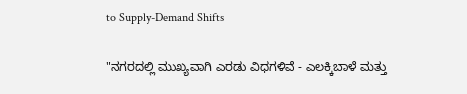to Supply-Demand Shifts

"ನಗರದಲ್ಲಿ ಮುಖ್ಯವಾಗಿ ಎರಡು ವಿಧಗಳಿವೆ - ಎಲಕ್ಕಿಬಾಳೆ ಮತ್ತು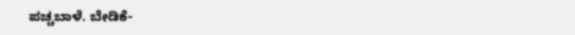ಪಚ್ಚಬಾಳೆ. ಬೇಡಿಕೆ-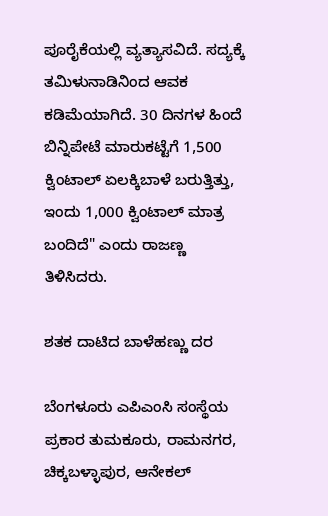ಪೂರೈಕೆಯಲ್ಲಿ ವ್ಯತ್ಯಾಸವಿದೆ. ಸದ್ಯಕ್ಕೆ ತಮಿಳುನಾಡಿನಿಂದ ಆವಕ ಕಡಿಮೆಯಾಗಿದೆ. 30 ದಿನಗಳ ಹಿಂದೆ ಬಿನ್ನಿಪೇಟೆ ಮಾರುಕಟ್ಟೆಗೆ 1,500 ಕ್ವಿಂಟಾಲ್ ಏಲಕ್ಕಿಬಾಳೆ ಬರುತ್ತಿತ್ತು, ಇಂದು 1,000 ಕ್ವಿಂಟಾಲ್ ಮಾತ್ರ ಬಂದಿದೆ" ಎಂದು ರಾಜಣ್ಣ ತಿಳಿಸಿದರು.

ಶತಕ ದಾಟಿದ ಬಾಳೆಹಣ್ಣು ದರ

ಬೆಂಗಳೂರು ಎಪಿಎಂಸಿ ಸಂಸ್ಥೆಯ ಪ್ರಕಾರ ತುಮಕೂರು, ರಾಮನಗರ, ಚಿಕ್ಕಬಳ್ಳಾಪುರ, ಆನೇಕಲ್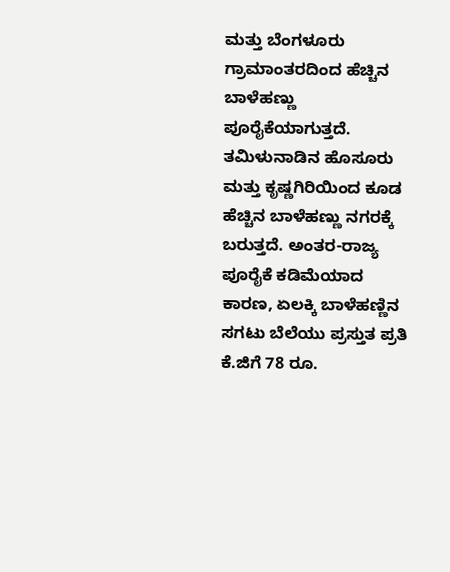ಮತ್ತು ಬೆಂಗಳೂರು ಗ್ರಾಮಾಂತರದಿಂದ ಹೆಚ್ಚಿನ ಬಾಳೆಹಣ್ಣು ಪೂರೈಕೆಯಾಗುತ್ತದೆ. ತಮಿಳುನಾಡಿನ ಹೊಸೂರು ಮತ್ತು ಕೃಷ್ಣಗಿರಿಯಿಂದ ಕೂಡ ಹೆಚ್ಚಿನ ಬಾಳೆಹಣ್ಣು ನಗರಕ್ಕೆ ಬರುತ್ತದೆ. ಅಂತರ-ರಾಜ್ಯ ಪೂರೈಕೆ ಕಡಿಮೆಯಾದ ಕಾರಣ, ಏಲಕ್ಕಿ ಬಾಳೆಹಣ್ಣಿನ ಸಗಟು ಬೆಲೆಯು ಪ್ರಸ್ತುತ ಪ್ರತಿ ಕೆ.ಜಿಗೆ 78 ರೂ.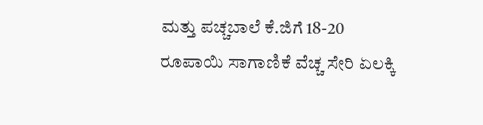ಮತ್ತು ಪಚ್ಚಬಾಲೆ ಕೆ.ಜಿಗೆ 18-20 ರೂಪಾಯಿ ಸಾಗಾಣಿಕೆ ವೆಚ್ಚ ಸೇರಿ ಏಲಕ್ಕಿ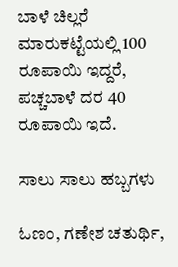ಬಾಳೆ ಚಿಲ್ಲರೆ ಮಾರುಕಟ್ಟೆಯಲ್ಲಿ 100 ರೂಪಾಯಿ ಇದ್ದರೆ, ಪಚ್ಚಬಾಳೆ ದರ 40 ರೂಪಾಯಿ ಇದೆ.

ಸಾಲು ಸಾಲು ಹಬ್ಬಗಳು

ಓಣಂ, ಗಣೇಶ ಚತುರ್ಥಿ,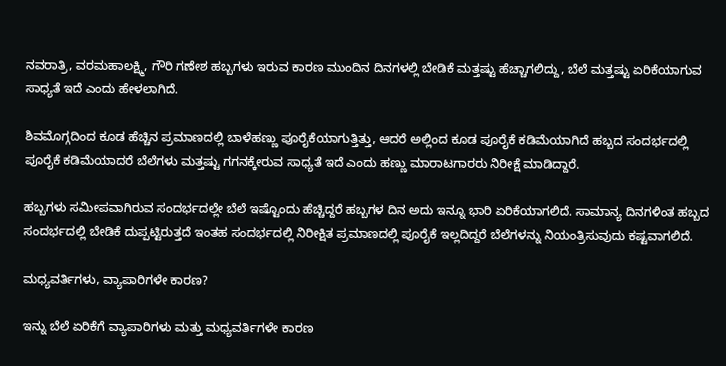ನವರಾತ್ರಿ, ವರಮಹಾಲಕ್ಷ್ಮಿ, ಗೌರಿ ಗಣೇಶ ಹಬ್ಬಗಳು ಇರುವ ಕಾರಣ ಮುಂದಿನ ದಿನಗಳಲ್ಲಿ ಬೇಡಿಕೆ ಮತ್ತಷ್ಟು ಹೆಚ್ಚಾಗಲಿದ್ದು, ಬೆಲೆ ಮತ್ತಷ್ಟು ಏರಿಕೆಯಾಗುವ ಸಾಧ್ಯತೆ ಇದೆ ಎಂದು ಹೇಳಲಾಗಿದೆ.

ಶಿವಮೊಗ್ಗದಿಂದ ಕೂಡ ಹೆಚ್ಚಿನ ಪ್ರಮಾಣದಲ್ಲಿ ಬಾಳೆಹಣ್ಣು ಪೂರೈಕೆಯಾಗುತ್ತಿತ್ತು, ಆದರೆ ಅಲ್ಲಿಂದ ಕೂಡ ಪೂರೈಕೆ ಕಡಿಮೆಯಾಗಿದೆ ಹಬ್ಬದ ಸಂದರ್ಭದಲ್ಲಿ ಪೂರೈಕೆ ಕಡಿಮೆಯಾದರೆ ಬೆಲೆಗಳು ಮತ್ತಷ್ಟು ಗಗನಕ್ಕೇರುವ ಸಾಧ್ಯತೆ ಇದೆ ಎಂದು ಹಣ್ಣು ಮಾರಾಟಗಾರರು ನಿರೀಕ್ಷೆ ಮಾಡಿದ್ದಾರೆ.

ಹಬ್ಬಗಳು ಸಮೀಪವಾಗಿರುವ ಸಂದರ್ಭದಲ್ಲೇ ಬೆಲೆ ಇಷ್ಟೊಂದು ಹೆಚ್ಚಿದ್ದರೆ ಹಬ್ಬಗಳ ದಿನ ಅದು ಇನ್ನೂ ಭಾರಿ ಏರಿಕೆಯಾಗಲಿದೆ. ಸಾಮಾನ್ಯ ದಿನಗಳಿಂತ ಹಬ್ಬದ ಸಂದರ್ಭದಲ್ಲಿ ಬೇಡಿಕೆ ದುಪ್ಪಟ್ಟಿರುತ್ತದೆ ಇಂತಹ ಸಂದರ್ಭದಲ್ಲಿ ನಿರೀಕ್ಷಿತ ಪ್ರಮಾಣದಲ್ಲಿ ಪೂರೈಕೆ ಇಲ್ಲದಿದ್ದರೆ ಬೆಲೆಗಳನ್ನು ನಿಯಂತ್ರಿಸುವುದು ಕಷ್ಟವಾಗಲಿದೆ.

ಮಧ್ಯವರ್ತಿಗಳು, ವ್ಯಾಪಾರಿಗಳೇ ಕಾರಣ?

ಇನ್ನು ಬೆಲೆ ಏರಿಕೆಗೆ ವ್ಯಾಪಾರಿಗಳು ಮತ್ತು ಮಧ್ಯವರ್ತಿಗಳೇ ಕಾರಣ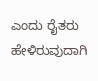ಎಂದು ರೈತರು ಹೇಳಿರುವುದಾಗಿ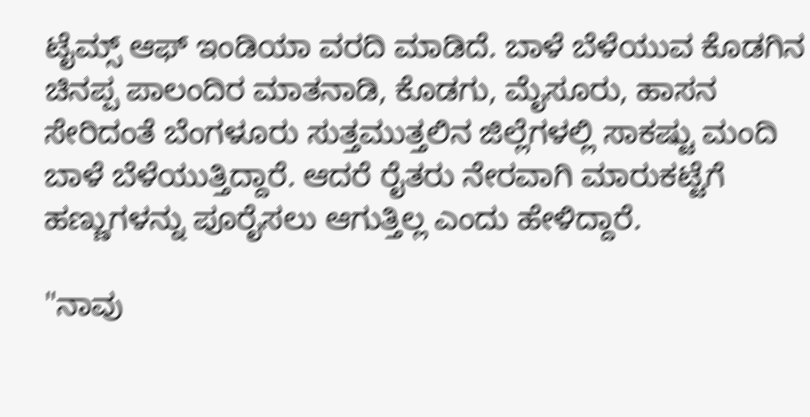ಟೈಮ್ಸ್ ಆಫ್ ಇಂಡಿಯಾ ವರದಿ ಮಾಡಿದೆ. ಬಾಳೆ ಬೆಳೆಯುವ ಕೊಡಗಿನ ಚಿನಪ್ಪ ಪಾಲಂದಿರ ಮಾತನಾಡಿ, ಕೊಡಗು, ಮೈಸೂರು, ಹಾಸನ ಸೇರಿದಂತೆ ಬೆಂಗಳೂರು ಸುತ್ತಮುತ್ತಲಿನ ಜಿಲ್ಲೆಗಳಲ್ಲಿ ಸಾಕಷ್ಟು ಮಂದಿ ಬಾಳೆ ಬೆಳೆಯುತ್ತಿದ್ದಾರೆ. ಆದರೆ ರೈತರು ನೇರವಾಗಿ ಮಾರುಕಟ್ಟೆಗೆ ಹಣ್ಣುಗಳನ್ನು ಪೂರೈಸಲು ಆಗುತ್ತಿಲ್ಲ ಎಂದು ಹೇಳಿದ್ದಾರೆ.

"ನಾವು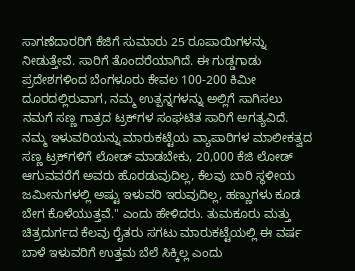ಸಾಗಣೆದಾರರಿಗೆ ಕೆಜಿಗೆ ಸುಮಾರು 25 ರೂಪಾಯಿಗಳನ್ನು ನೀಡುತ್ತೇವೆ. ಸಾರಿಗೆ ತೊಂದರೆಯಾಗಿದೆ. ಈ ಗುಡ್ಡಗಾಡು ಪ್ರದೇಶಗಳಿಂದ ಬೆಂಗಳೂರು ಕೇವಲ 100-200 ಕಿಮೀ ದೂರದಲ್ಲಿರುವಾಗ, ನಮ್ಮ ಉತ್ಪನ್ನಗಳನ್ನು ಅಲ್ಲಿಗೆ ಸಾಗಿಸಲು ನಮಗೆ ಸಣ್ಣ ಗಾತ್ರದ ಟ್ರಕ್‌ಗಳ ಸಂಘಟಿತ ಸಾರಿಗೆ ಅಗತ್ಯವಿದೆ. ನಮ್ಮ ಇಳುವರಿಯನ್ನು ಮಾರುಕಟ್ಟೆಯ ವ್ಯಾಪಾರಿಗಳ ಮಾಲೀಕತ್ವದ ಸಣ್ಣ ಟ್ರಕ್‌ಗಳಿಗೆ ಲೋಡ್ ಮಾಡಬೇಕು, 20,000 ಕೆಜಿ ಲೋಡ್ ಆಗುವವರೆಗೆ ಅವರು ಹೊರಡುವುದಿಲ್ಲ, ಕೆಲವು ಬಾರಿ ಸ್ಥಳೀಯ ಜಮೀನುಗಳಲ್ಲಿ ಅಷ್ಟು ಇಳುವರಿ ಇರುವುದಿಲ್ಲ, ಹಣ್ಣುಗಳು ಕೂಡ ಬೇಗ ಕೊಳೆಯುತ್ತವೆ." ಎಂದು ಹೇಳಿದರು. ತುಮಕೂರು ಮತ್ತು ಚಿತ್ರದುರ್ಗದ ಕೆಲವು ರೈತರು ಸಗಟು ಮಾರುಕಟ್ಟೆಯಲ್ಲಿ ಈ ವರ್ಷ ಬಾಳೆ ಇಳುವರಿಗೆ ಉತ್ತಮ ಬೆಲೆ ಸಿಕ್ಕಿಲ್ಲ ಎಂದು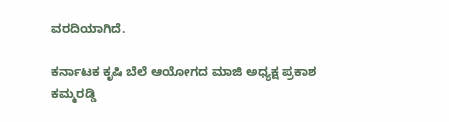ವರದಿಯಾಗಿದೆ.

ಕರ್ನಾಟಕ ಕೃಷಿ ಬೆಲೆ ಆಯೋಗದ ಮಾಜಿ ಅಧ್ಯಕ್ಷ ಪ್ರಕಾಶ ಕಮ್ಮರಡ್ಡಿ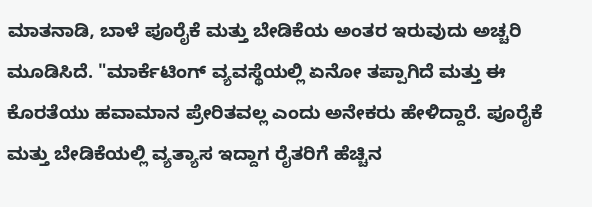ಮಾತನಾಡಿ, ಬಾಳೆ ಪೂರೈಕೆ ಮತ್ತು ಬೇಡಿಕೆಯ ಅಂತರ ಇರುವುದು ಅಚ್ಚರಿ ಮೂಡಿಸಿದೆ. "ಮಾರ್ಕೆಟಿಂಗ್ ವ್ಯವಸ್ಥೆಯಲ್ಲಿ ಏನೋ ತಪ್ಪಾಗಿದೆ ಮತ್ತು ಈ ಕೊರತೆಯು ಹವಾಮಾನ ಪ್ರೇರಿತವಲ್ಲ ಎಂದು ಅನೇಕರು ಹೇಳಿದ್ದಾರೆ. ಪೂರೈಕೆ ಮತ್ತು ಬೇಡಿಕೆಯಲ್ಲಿ ವ್ಯತ್ಯಾಸ ಇದ್ದಾಗ ರೈತರಿಗೆ ಹೆಚ್ಚಿನ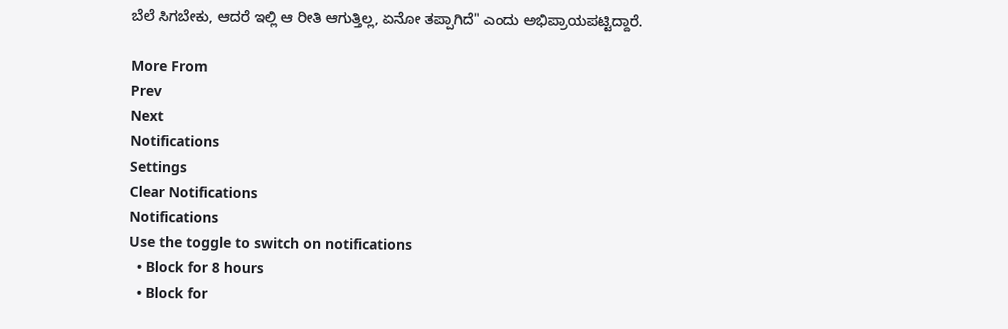ಬೆಲೆ ಸಿಗಬೇಕು, ಆದರೆ ಇಲ್ಲಿ ಆ ರೀತಿ ಆಗುತ್ತಿಲ್ಲ, ಏನೋ ತಪ್ಪಾಗಿದೆ" ಎಂದು ಅಭಿಪ್ರಾಯಪಟ್ಟಿದ್ದಾರೆ.

More From
Prev
Next
Notifications
Settings
Clear Notifications
Notifications
Use the toggle to switch on notifications
  • Block for 8 hours
  • Block for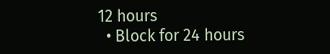12 hours
  • Block for 24 hours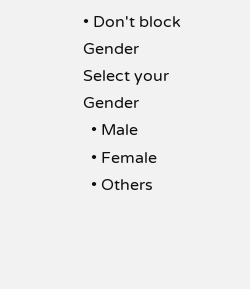• Don't block
Gender
Select your Gender
  • Male
  • Female
  • Others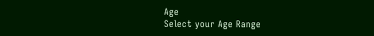Age
Select your Age Range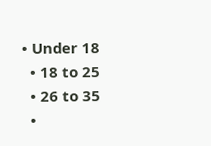• Under 18
  • 18 to 25
  • 26 to 35
  •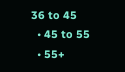36 to 45
  • 45 to 55
  • 55+